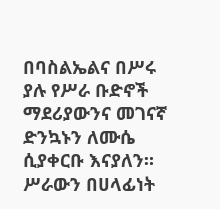በባስልኤልና በሥሩ ያሉ የሥራ ቡድኖች ማደሪያውንና መገናኛ ድንኳኑን ለሙሴ ሲያቀርቡ እናያለን።
ሥራውን በሀላፊነት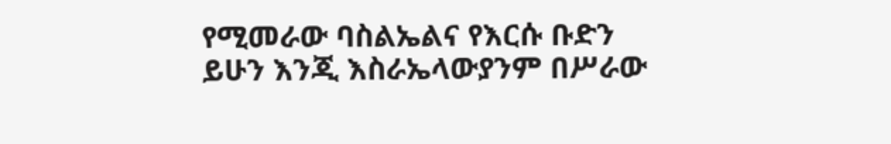የሚመራው ባስልኤልና የእርሱ ቡድን ይሁን እንጂ እስራኤላውያንም በሥራው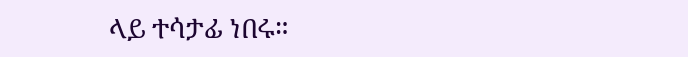ላይ ተሳታፊ ነበሩ።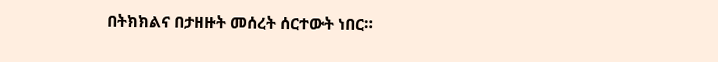በትክክልና በታዘዙት መሰረት ሰርተውት ነበር።